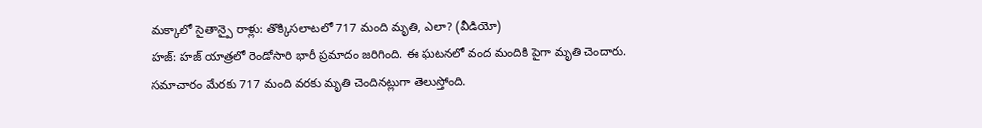మక్కాలో సైతాన్పై రాళ్లు: తొక్కిసలాటలో 717 మంది మృతి, ఎలా? (వీడియో)
హజ్: హజ్ యాత్రలో రెండోసారి భారీ ప్రమాదం జరిగింది. ఈ ఘటనలో వంద మందికి పైగా మృతి చెందారు. సమాచారం మేరకు 717 మంది వరకు మృతి చెందినట్లుగా తెలుస్తోంది.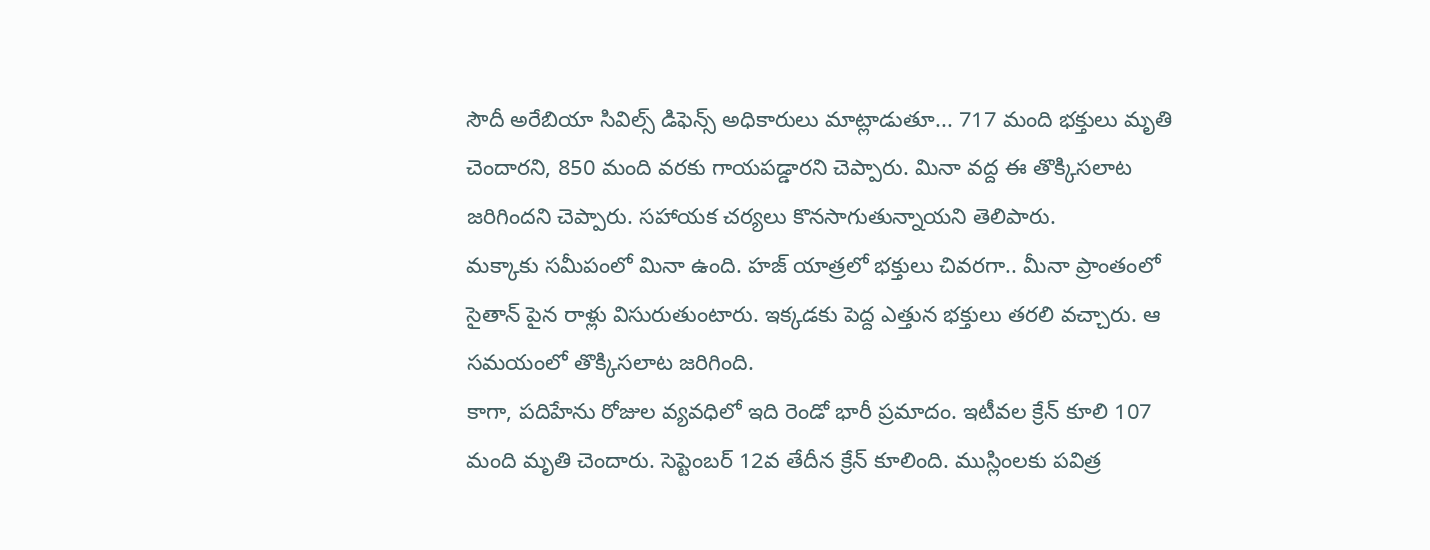సౌదీ అరేబియా సివిల్స్ డిఫెన్స్ అధికారులు మాట్లాడుతూ... 717 మంది భక్తులు మృతి చెందారని, 850 మంది వరకు గాయపడ్డారని చెప్పారు. మినా వద్ద ఈ తొక్కిసలాట జరిగిందని చెప్పారు. సహాయక చర్యలు కొనసాగుతున్నాయని తెలిపారు.
మక్కాకు సమీపంలో మినా ఉంది. హజ్ యాత్రలో భక్తులు చివరగా.. మీనా ప్రాంతంలో సైతాన్ పైన రాళ్లు విసురుతుంటారు. ఇక్కడకు పెద్ద ఎత్తున భక్తులు తరలి వచ్చారు. ఆ సమయంలో తొక్కిసలాట జరిగింది.
కాగా, పదిహేను రోజుల వ్యవధిలో ఇది రెండో భారీ ప్రమాదం. ఇటీవల క్రేన్ కూలి 107 మంది మృతి చెందారు. సెప్టెంబర్ 12వ తేదీన క్రేన్ కూలింది. ముస్లింలకు పవిత్ర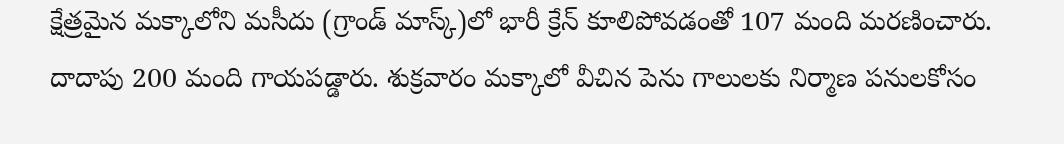క్షేత్రమైన మక్కాలోని మసీదు (గ్రాండ్ మాస్క్)లో భారీ క్రేన్ కూలిపోవడంతో 107 మంది మరణించారు.
దాదాపు 200 మంది గాయపడ్డారు. శుక్రవారం మక్కాలో వీచిన పెను గాలులకు నిర్మాణ పనులకోసం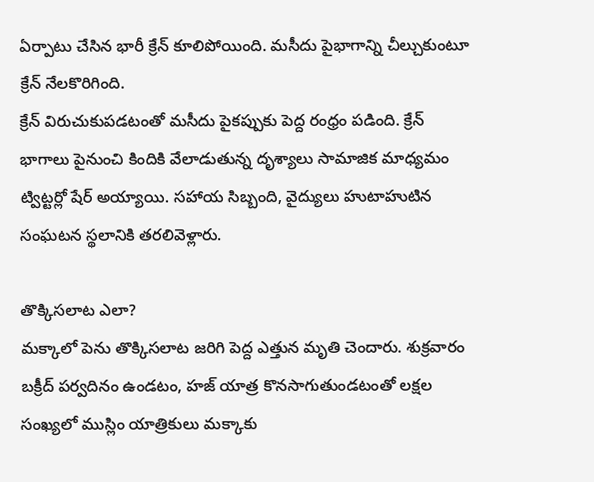ఏర్పాటు చేసిన భారీ క్రేన్ కూలిపోయింది. మసీదు పైభాగాన్ని చీల్చుకుంటూ క్రేన్ నేలకొరిగింది.
క్రేన్ విరుచుకుపడటంతో మసీదు పైకప్పుకు పెద్ద రంధ్రం పడింది. క్రేన్ భాగాలు పైనుంచి కిందికి వేలాడుతున్న దృశ్యాలు సామాజిక మాధ్యమం ట్విట్టర్లో షేర్ అయ్యాయి. సహాయ సిబ్బంది, వైద్యులు హుటాహుటిన సంఘటన స్థలానికి తరలివెళ్లారు.

తొక్కిసలాట ఎలా?
మక్కాలో పెను తొక్కిసలాట జరిగి పెద్ద ఎత్తున మృతి చెందారు. శుక్రవారం బక్రీద్ పర్వదినం ఉండటం, హజ్ యాత్ర కొనసాగుతుండటంతో లక్షల సంఖ్యలో ముస్లిం యాత్రికులు మక్కాకు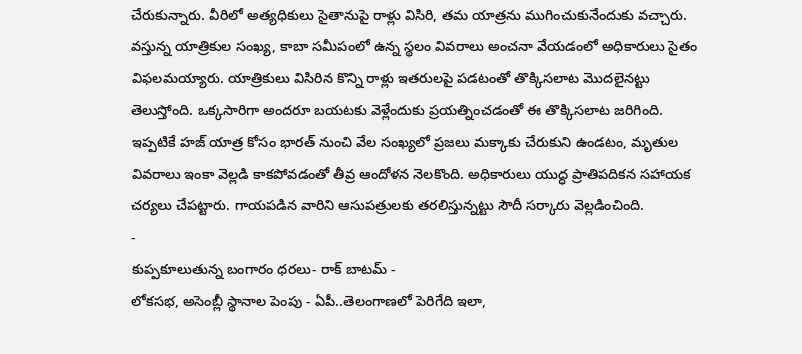చేరుకున్నారు. వీరిలో అత్యధికులు సైతానుపై రాళ్లు విసిరి, తమ యాత్రను ముగించుకునేందుకు వచ్చారు.
వస్తున్న యాత్రికుల సంఖ్య, కాబా సమీపంలో ఉన్న స్థలం వివరాలు అంచనా వేయడంలో అధికారులు సైతం విఫలమయ్యారు. యాత్రికులు విసిరిన కొన్ని రాళ్లు ఇతరులపై పడటంతో తొక్కిసలాట మొదలైనట్టు తెలుస్తోంది. ఒక్కసారిగా అందరూ బయటకు వెళ్లేందుకు ప్రయత్నించడంతో ఈ తొక్కిసలాట జరిగింది.
ఇప్పటికే హజ్ యాత్ర కోసం భారత్ నుంచి వేల సంఖ్యలో ప్రజలు మక్కాకు చేరుకుని ఉండటం, మృతుల వివరాలు ఇంకా వెల్లడి కాకపోవడంతో తీవ్ర ఆందోళన నెలకొంది. అధికారులు యుద్ధ ప్రాతిపదికన సహాయక చర్యలు చేపట్టారు. గాయపడిన వారిని ఆసుపత్రులకు తరలిస్తున్నట్టు సౌదీ సర్కారు వెల్లడించింది.
-
కుప్పకూలుతున్న బంగారం ధరలు- రాక్ బాటమ్ -
లోకసభ, అసెంబ్లీ స్థానాల పెంపు - ఏపీ..తెలంగాణలో పెరిగేది ఇలా,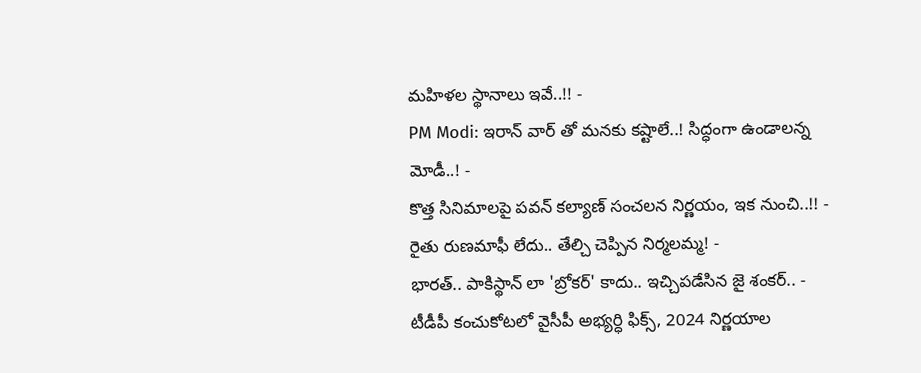మహిళల స్థానాలు ఇవే..!! -
PM Modi: ఇరాన్ వార్ తో మనకు కష్టాలే..! సిద్ధంగా ఉండాలన్న మోడీ..! -
కొత్త సినిమాలపై పవన్ కల్యాణ్ సంచలన నిర్ణయం, ఇక నుంచి..!! -
రైతు రుణమాఫీ లేదు.. తేల్చి చెప్పిన నిర్మలమ్మ! -
భారత్.. పాకిస్థాన్ లా 'బ్రోకర్' కాదు.. ఇచ్చిపడేసిన జై శంకర్.. -
టీడీపీ కంచుకోటలో వైసీపీ అభ్యర్ధి ఫిక్స్, 2024 నిర్ణయాల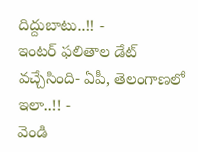దిద్దుబాటు..!! -
ఇంటర్ ఫలితాల డేట్ వచ్చేసింది- ఏపీ, తెలంగాణలో ఇలా..!! -
వెండి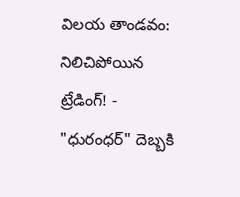విలయ తాండవం: నిలిచిపోయిన ట్రేడింగ్! -
"ధురంధర్" దెబ్బకి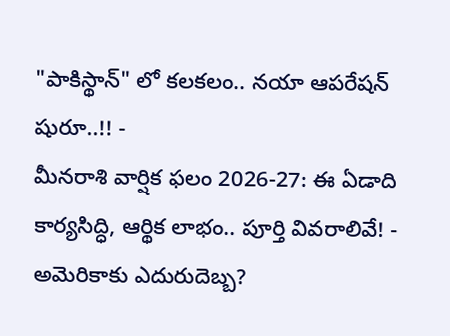"పాకిస్థాన్" లో కలకలం.. నయా ఆపరేషన్ షురూ..!! -
మీనరాశి వార్షిక ఫలం 2026-27: ఈ ఏడాది కార్యసిద్ధి, ఆర్థిక లాభం.. పూర్తి వివరాలివే! -
అమెరికాకు ఎదురుదెబ్బ?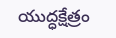యుద్ధక్షేత్రం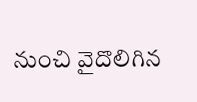నుంచి వైదొలిగిన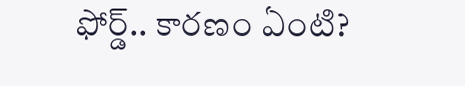ఫోర్డ్.. కారణం ఏంటి?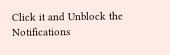Click it and Unblock the Notifications